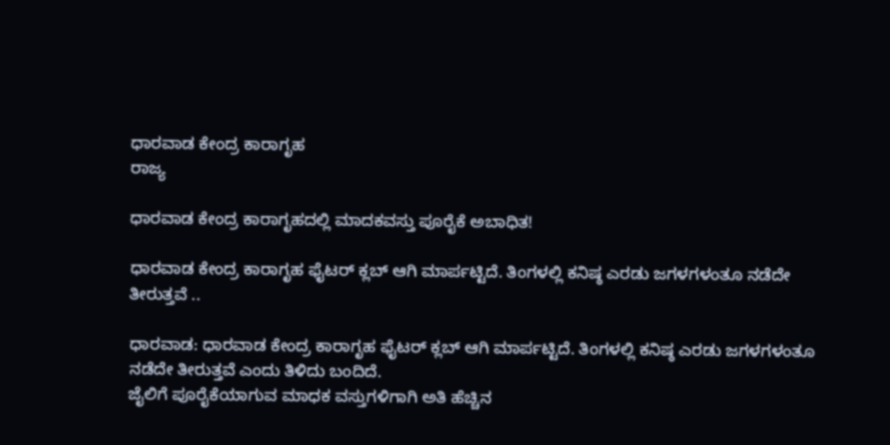ಧಾರವಾಡ ಕೇಂದ್ರ ಕಾರಾಗೃಹ
ರಾಜ್ಯ

ಧಾರವಾಡ ಕೇಂದ್ರ ಕಾರಾಗೃಹದಲ್ಲಿ ಮಾದಕವಸ್ತು ಪೂರೈಕೆ ಅಬಾಧಿತ!

ಧಾರವಾಡ ಕೇಂದ್ರ ಕಾರಾಗೃಹ ಫೈಟರ್ ಕ್ಲಬ್ ಆಗಿ ಮಾರ್ಪಟ್ಟಿದೆ. ತಿಂಗಳಲ್ಲಿ ಕನಿಷ್ಠ ಎರಡು ಜಗಳಗಳಂತೂ ನಡೆದೇ ತೀರುತ್ತವೆ ..

ಧಾರವಾಡ: ಧಾರವಾಡ ಕೇಂದ್ರ ಕಾರಾಗೃಹ ಫೈಟರ್ ಕ್ಲಬ್ ಆಗಿ ಮಾರ್ಪಟ್ಟಿದೆ. ತಿಂಗಳಲ್ಲಿ ಕನಿಷ್ಠ ಎರಡು ಜಗಳಗಳಂತೂ ನಡೆದೇ ತೀರುತ್ತವೆ ಎಂದು ತಿಳಿದು ಬಂದಿದೆ.
ಜೈಲಿಗೆ ಪೂರೈಕೆಯಾಗುವ ಮಾಧಕ ವಸ್ತುಗಳಿಗಾಗಿ ಅತಿ ಹೆಚ್ಚಿನ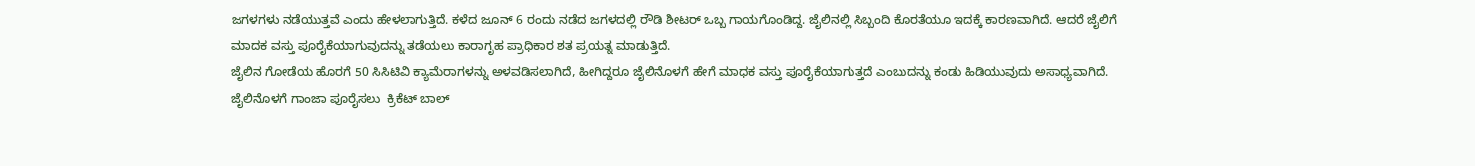ಜಗಳಗಳು ನಡೆಯುತ್ತವೆ ಎಂದು ಹೇಳಲಾಗುತ್ತಿದೆ. ಕಳೆದ ಜೂನ್ 6 ರಂದು ನಡೆದ ಜಗಳದಲ್ಲಿ ರೌಡಿ ಶೀಟರ್ ಒಬ್ಬ ಗಾಯಗೊಂಡಿದ್ದ. ಜೈಲಿನಲ್ಲಿ ಸಿಬ್ಬಂದಿ ಕೊರತೆಯೂ ಇದಕ್ಕೆ ಕಾರಣವಾಗಿದೆ. ಆದರೆ ಜೈಲಿಗೆ ಮಾದಕ ವಸ್ತು ಪೂರೈಕೆಯಾಗುವುದನ್ನು ತಡೆಯಲು ಕಾರಾಗೃಹ ಪ್ರಾಧಿಕಾರ ಶತ ಪ್ರಯತ್ನ ಮಾಡುತ್ತಿದೆ.
ಜೈಲಿನ ಗೋಡೆಯ ಹೊರಗೆ 50 ಸಿಸಿಟಿವಿ ಕ್ಯಾಮೆರಾಗಳನ್ನು ಅಳವಡಿಸಲಾಗಿದೆ, ಹೀಗಿದ್ದರೂ ಜೈಲಿನೊಳಗೆ ಹೇಗೆ ಮಾಧಕ ವಸ್ತು ಪೂರೈಕೆಯಾಗುತ್ತದೆ ಎಂಬುದನ್ನು ಕಂಡು ಹಿಡಿಯುವುದು ಅಸಾಧ್ಯವಾಗಿದೆ. ಜೈಲಿನೊಳಗೆ ಗಾಂಜಾ ಪೂರೈಸಲು  ಕ್ರಿಕೆಟ್ ಬಾಲ್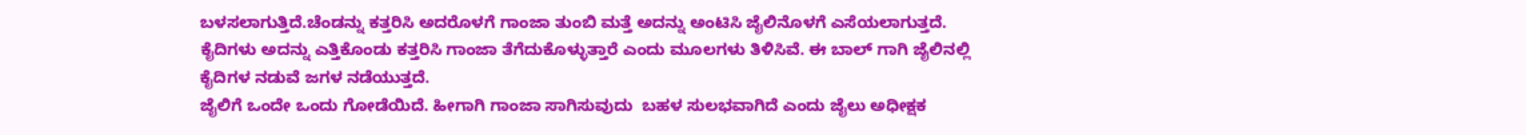ಬಳಸಲಾಗುತ್ತಿದೆ.ಚೆಂಡನ್ನು ಕತ್ತರಿಸಿ ಅದರೊಳಗೆ ಗಾಂಜಾ ತುಂಬಿ ಮತ್ತೆ ಅದನ್ನು ಅಂಟಿಸಿ ಜೈಲಿನೊಳಗೆ ಎಸೆಯಲಾಗುತ್ತದೆ.
ಕೈದಿಗಳು ಅದನ್ನು ಎತ್ತಿಕೊಂಡು ಕತ್ತರಿಸಿ ಗಾಂಜಾ ತೆಗೆದುಕೊಳ್ಳುತ್ತಾರೆ ಎಂದು ಮೂಲಗಳು ತಿಳಿಸಿವೆ. ಈ ಬಾಲ್ ಗಾಗಿ ಜೈಲಿನಲ್ಲಿ ಕೈದಿಗಳ ನಡುವೆ ಜಗಳ ನಡೆಯುತ್ತದೆ.
ಜೈಲಿಗೆ ಒಂದೇ ಒಂದು ಗೋಡೆಯಿದೆ. ಹೀಗಾಗಿ ಗಾಂಜಾ ಸಾಗಿಸುವುದು  ಬಹಳ ಸುಲಭವಾಗಿದೆ ಎಂದು ಜೈಲು ಅಧೀಕ್ಷಕ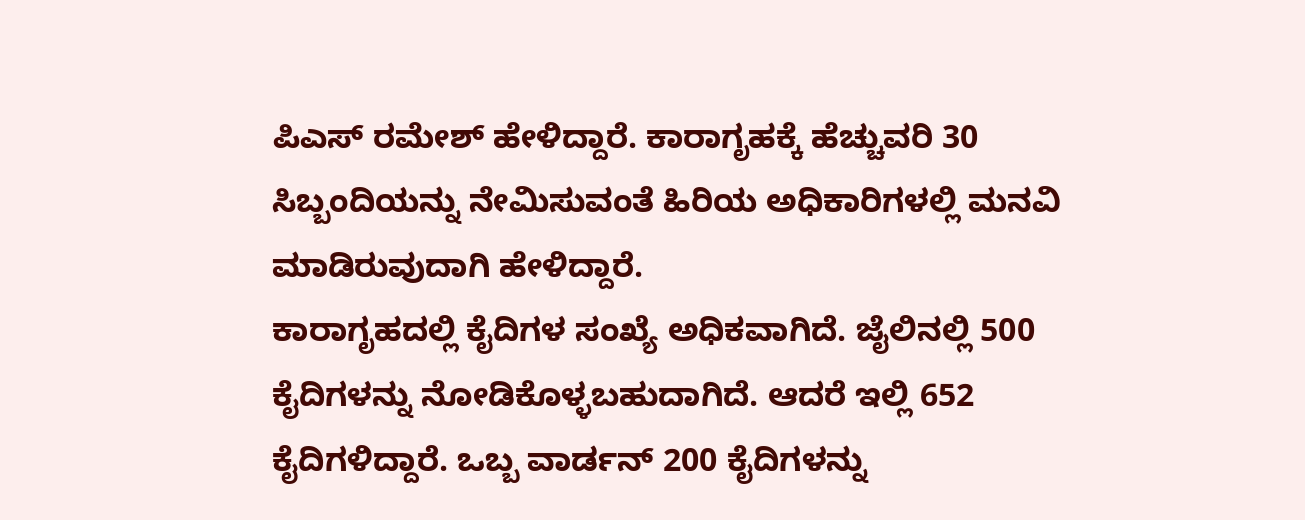ಪಿಎಸ್ ರಮೇಶ್ ಹೇಳಿದ್ದಾರೆ. ಕಾರಾಗೃಹಕ್ಕೆ ಹೆಚ್ಚುವರಿ 30 ಸಿಬ್ಬಂದಿಯನ್ನು ನೇಮಿಸುವಂತೆ ಹಿರಿಯ ಅಧಿಕಾರಿಗಳಲ್ಲಿ ಮನವಿ ಮಾಡಿರುವುದಾಗಿ ಹೇಳಿದ್ದಾರೆ.
ಕಾರಾಗೃಹದಲ್ಲಿ ಕೈದಿಗಳ ಸಂಖ್ಯೆ ಅಧಿಕವಾಗಿದೆ. ಜೈಲಿನಲ್ಲಿ 500 ಕೈದಿಗಳನ್ನು ನೋಡಿಕೊಳ್ಳಬಹುದಾಗಿದೆ. ಆದರೆ ಇಲ್ಲಿ 652 ಕೈದಿಗಳಿದ್ದಾರೆ. ಒಬ್ಬ ವಾರ್ಡನ್ 200 ಕೈದಿಗಳನ್ನು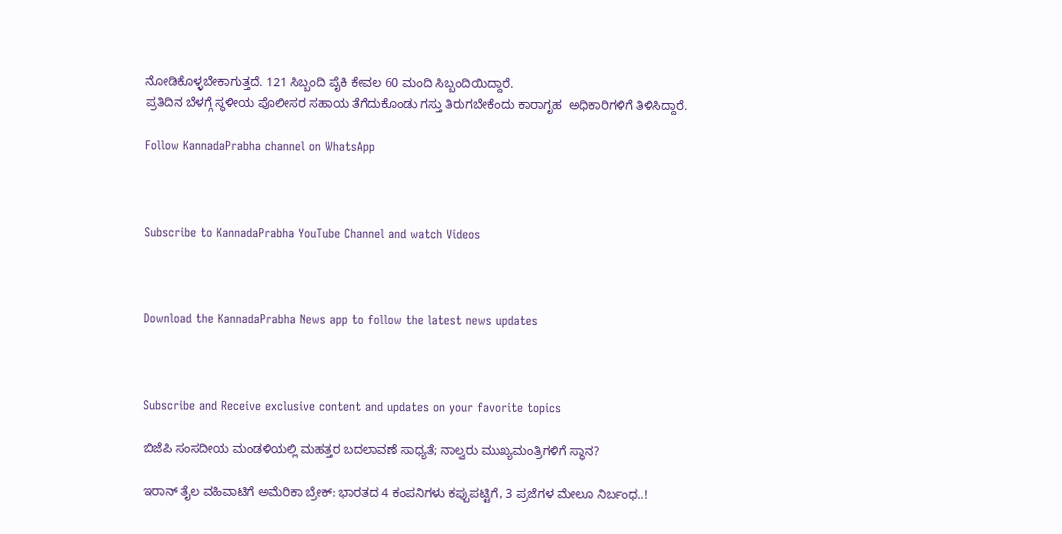ನೋಡಿಕೊಳ್ಳಬೇಕಾಗುತ್ತದೆ. 121 ಸಿಬ್ಬಂದಿ ಪೈಕಿ ಕೇವಲ 60 ಮಂದಿ ಸಿಬ್ಬಂದಿಯಿದ್ದಾರೆ.
ಪ್ರತಿದಿನ ಬೆಳಗ್ಗೆ ಸ್ಥಳೀಯ ಪೊಲೀಸರ ಸಹಾಯ ತೆಗೆದುಕೊಂಡು ಗಸ್ತು ತಿರುಗಬೇಕೆಂದು ಕಾರಾಗೃಹ  ಅಧಿಕಾರಿಗಳಿಗೆ ತಿಳಿಸಿದ್ದಾರೆ.

Follow KannadaPrabha channel on WhatsApp



Subscribe to KannadaPrabha YouTube Channel and watch Videos



Download the KannadaPrabha News app to follow the latest news updates



Subscribe and Receive exclusive content and updates on your favorite topics

ಬಿಜೆಪಿ ಸಂಸದೀಯ ಮಂಡಳಿಯಲ್ಲಿ ಮಹತ್ತರ ಬದಲಾವಣೆ ಸಾಧ್ಯತೆ; ನಾಲ್ವರು ಮುಖ್ಯಮಂತ್ರಿಗಳಿಗೆ ಸ್ಥಾನ?

ಇರಾನ್‌ ತೈಲ ವಹಿವಾಟಿಗೆ ಅಮೆರಿಕಾ ಬ್ರೇಕ್: ಭಾರತದ 4 ಕಂಪನಿಗಳು ಕಪ್ಪುಪಟ್ಟಿಗೆ, 3 ಪ್ರಜೆಗಳ ಮೇಲೂ ನಿರ್ಬಂಧ..!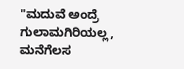"ಮದುವೆ ಅಂದ್ರೆ ಗುಲಾಮಗಿರಿಯಲ್ಲ, ಮನೆಗೆಲಸ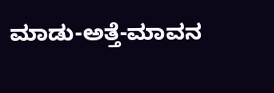ಮಾಡು-ಅತ್ತೆ-ಮಾವನ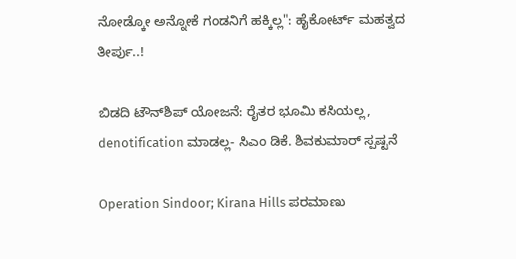ನೋಡ್ಕೋ ಅನ್ನೋಕೆ ಗಂಡನಿಗೆ ಹಕ್ಕಿಲ್ಲ": ಹೈಕೋರ್ಟ್ ಮಹತ್ವದ ತೀರ್ಪು..!

ಬಿಡದಿ ಟೌನ್‌ಶಿಪ್‌ ಯೋಜನೆ: ರೈತರ ಭೂಮಿ ಕಸಿಯಲ್ಲ, denotification ಮಾಡಲ್ಲ- ಸಿಎಂ ಡಿಕೆ. ಶಿವಕುಮಾರ್ ಸ್ಪಷ್ಟನೆ

Operation Sindoor; Kirana Hills ಪರಮಾಣು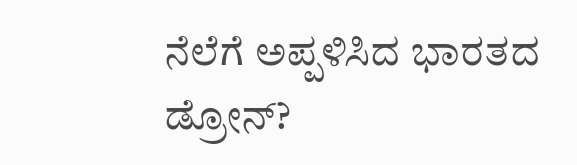ನೆಲೆಗೆ ಅಪ್ಪಳಿಸಿದ ಭಾರತದ ಡ್ರೋನ್?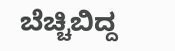ಬೆಚ್ಚಿಬಿದ್ದ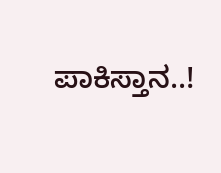ಪಾಕಿಸ್ತಾನ..!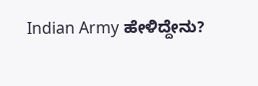Indian Army ಹೇಳಿದ್ದೇನು?